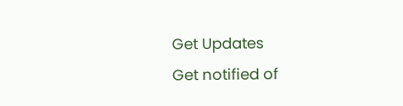Get Updates
Get notified of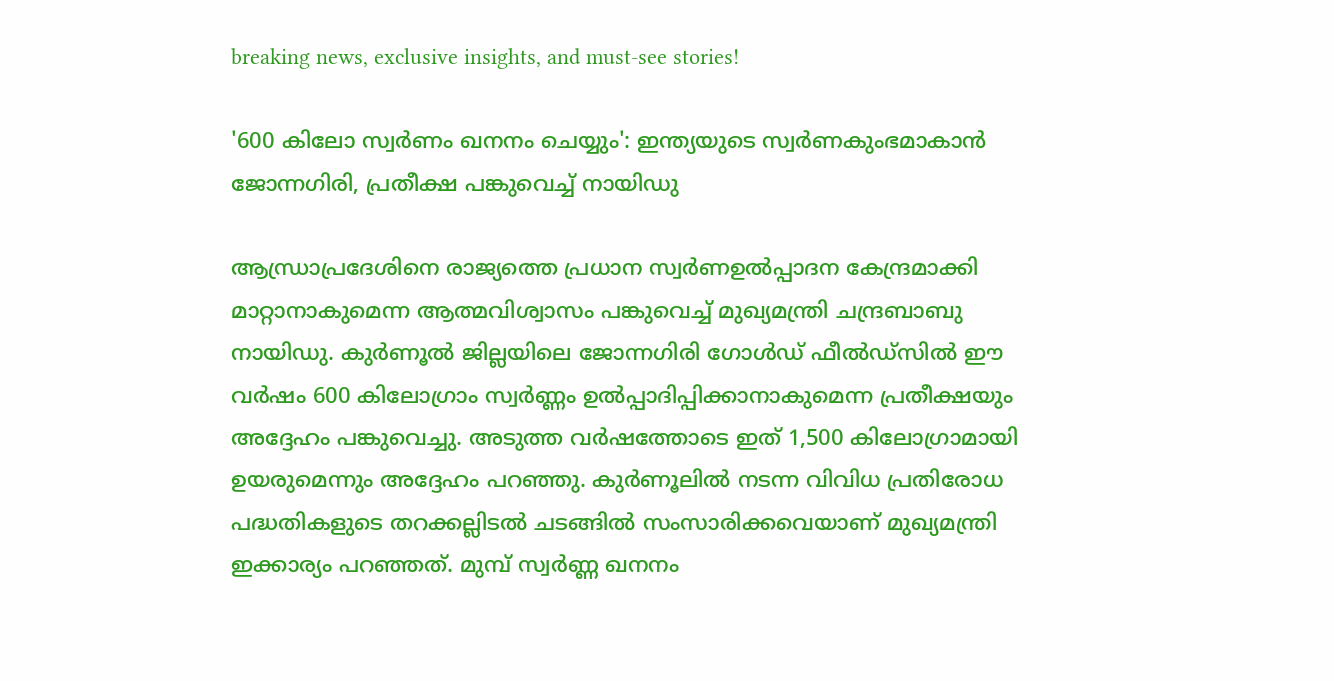breaking news, exclusive insights, and must-see stories!

'600 കിലോ സ്വർണം ഖനനം ചെയ്യും': ഇന്ത്യയുടെ സ്വർണകുംഭമാകാൻ ജോന്നഗിരി, പ്രതീക്ഷ പങ്കുവെച്ച് നായിഡു

ആന്ധ്രാപ്രദേശിനെ രാജ്യത്തെ പ്രധാന സ്വർണഉൽപ്പാദന കേന്ദ്രമാക്കി മാറ്റാനാകുമെന്ന ആത്മവിശ്വാസം പങ്കുവെച്ച് മുഖ്യമന്ത്രി ചന്ദ്രബാബു നായിഡു. കുർണൂൽ ജില്ലയിലെ ജോന്നഗിരി ഗോൾഡ് ഫീൽഡ്സിൽ ഈ വർഷം 600 കിലോഗ്രാം സ്വർണ്ണം ഉൽപ്പാദിപ്പിക്കാനാകുമെന്ന പ്രതീക്ഷയും അദ്ദേഹം പങ്കുവെച്ചു. അടുത്ത വർഷത്തോടെ ഇത് 1,500 കിലോഗ്രാമായി ഉയരുമെന്നും അദ്ദേഹം പറഞ്ഞു. കുർണൂലിൽ നടന്ന വിവിധ പ്രതിരോധ പദ്ധതികളുടെ തറക്കല്ലിടൽ ചടങ്ങിൽ സംസാരിക്കവെയാണ് മുഖ്യമന്ത്രി ഇക്കാര്യം പറഞ്ഞത്. മുമ്പ് സ്വർണ്ണ ഖനനം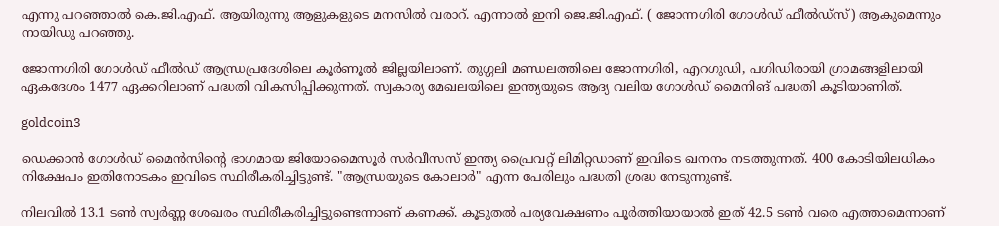എന്നു പറഞ്ഞാൽ കെ.ജി.എഫ്. ആയിരുന്നു ആളുകളുടെ മനസിൽ വരാറ്. എന്നാൽ ഇനി ജെ.ജി.എഫ്. ( ജോന്നഗിരി ഗോൾഡ് ഫീൽഡ്സ്) ആകുമെന്നും നായിഡു പറഞ്ഞു.

ജോന്നഗിരി ഗോൾഡ് ഫീൽഡ് ആന്ധ്രപ്രദേശിലെ കൂർണൂൽ ജില്ലയിലാണ്. തുഗ്ഗലി മണ്ഡലത്തിലെ ജോന്നഗിരി, എറഗുഡി, പഗിഡിരായി ഗ്രാമങ്ങളിലായി ഏകദേശം 1477 ഏക്കറിലാണ് പദ്ധതി വികസിപ്പിക്കുന്നത്. സ്വകാര്യ മേഖലയിലെ ഇന്ത്യയുടെ ആദ്യ വലിയ ഗോൾഡ് മൈനിങ് പദ്ധതി കൂടിയാണിത്.

goldcoin3

ഡെക്കാൻ ഗോൾഡ് മൈൻസിൻ്റെ ഭാഗമായ ജിയോമൈസൂർ സർവീസസ് ഇന്ത്യ പ്രൈവറ്റ് ലിമിറ്റഡാണ് ഇവിടെ ഖനനം നടത്തുന്നത്. 400 കോടിയിലധികം നിക്ഷേപം ഇതിനോടകം ഇവിടെ സ്ഥിരീകരിച്ചിട്ടുണ്ട്. "ആന്ധ്രയുടെ കോലാർ" എന്ന പേരിലും പദ്ധതി ശ്രദ്ധ നേടുന്നുണ്ട്.

നിലവിൽ 13.1 ടൺ സ്വർണ്ണ ശേഖരം സ്ഥിരീകരിച്ചിട്ടുണ്ടെന്നാണ് കണക്ക്. കൂടുതൽ പര്യവേക്ഷണം പൂർത്തിയായാൽ ഇത് 42.5 ടൺ വരെ എത്താമെന്നാണ്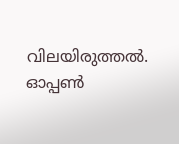വിലയിരുത്തൽ. ഓപ്പൺ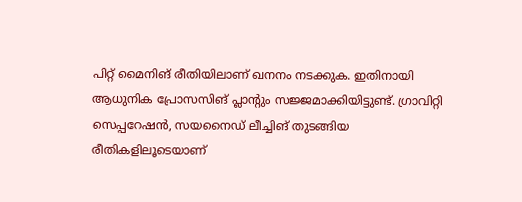പിറ്റ് മൈനിങ് രീതിയിലാണ് ഖനനം നടക്കുക. ഇതിനായി ആധുനിക പ്രോസസിങ് പ്ലാന്റും സജ്ജമാക്കിയിട്ടുണ്ട്. ഗ്രാവിറ്റി സെപ്പറേഷൻ, സയനൈഡ് ലീച്ചിങ് തുടങ്ങിയ രീതികളിലൂടെയാണ്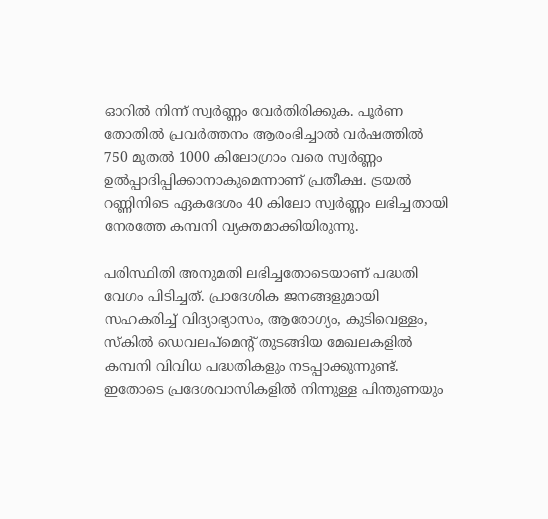ഓറിൽ നിന്ന് സ്വർണ്ണം വേർതിരിക്കുക. പൂർണ തോതിൽ പ്രവർത്തനം ആരംഭിച്ചാൽ വർഷത്തിൽ 750 മുതൽ 1000 കിലോഗ്രാം വരെ സ്വർണ്ണം ഉൽപ്പാദിപ്പിക്കാനാകുമെന്നാണ് പ്രതീക്ഷ. ട്രയൽ റണ്ണിനിടെ ഏകദേശം 40 കിലോ സ്വർണ്ണം ലഭിച്ചതായി നേരത്തേ കമ്പനി വ്യക്തമാക്കിയിരുന്നു.

പരിസ്ഥിതി അനുമതി ലഭിച്ചതോടെയാണ് പദ്ധതി വേഗം പിടിച്ചത്. പ്രാദേശിക ജനങ്ങളുമായി സഹകരിച്ച് വിദ്യാഭ്യാസം, ആരോഗ്യം, കുടിവെള്ളം, സ്കിൽ ഡെവലപ്‌മെന്റ് തുടങ്ങിയ മേഖലകളിൽ കമ്പനി വിവിധ പദ്ധതികളും നടപ്പാക്കുന്നുണ്ട്. ഇതോടെ പ്രദേശവാസികളിൽ നിന്നുള്ള പിന്തുണയും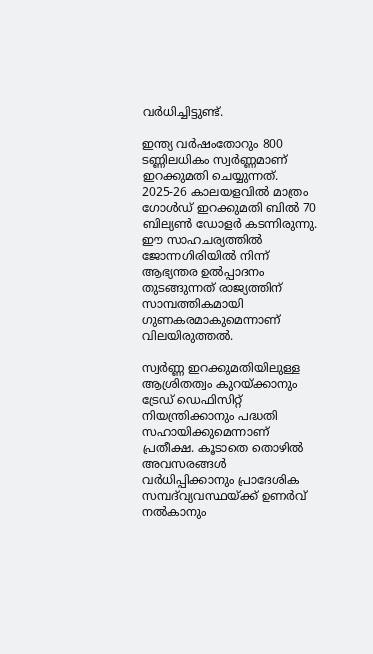വർധിച്ചിട്ടുണ്ട്.

ഇന്ത്യ വർഷംതോറും 800 ടണ്ണിലധികം സ്വർണ്ണമാണ് ഇറക്കുമതി ചെയ്യുന്നത്. 2025-26 കാലയളവിൽ മാത്രം ഗോൾഡ് ഇറക്കുമതി ബിൽ 70 ബില്യൺ ഡോളർ കടന്നിരുന്നു. ഈ സാഹചര്യത്തിൽ ജോന്നഗിരിയിൽ നിന്ന് ആഭ്യന്തര ഉൽപ്പാദനം തുടങ്ങുന്നത് രാജ്യത്തിന് സാമ്പത്തികമായി ഗുണകരമാകുമെന്നാണ് വിലയിരുത്തൽ.

സ്വർണ്ണ ഇറക്കുമതിയിലുള്ള ആശ്രിതത്വം കുറയ്ക്കാനും ട്രേഡ് ഡെഫിസിറ്റ് നിയന്ത്രിക്കാനും പദ്ധതി സഹായിക്കുമെന്നാണ് പ്രതീക്ഷ. കൂടാതെ തൊഴിൽ അവസരങ്ങൾ വർധിപ്പിക്കാനും പ്രാദേശിക സമ്പദ്‌വ്യവസ്ഥയ്ക്ക് ഉണർവ് നൽകാനും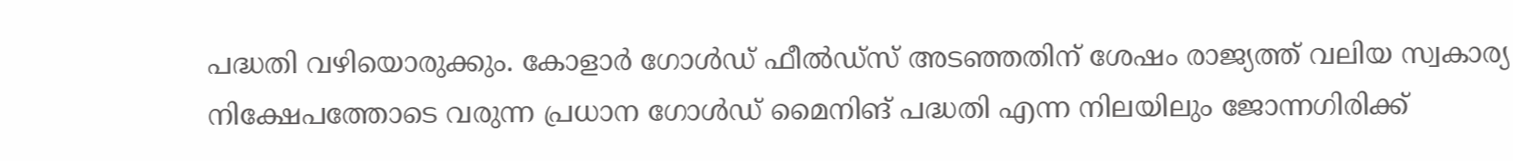പദ്ധതി വഴിയൊരുക്കും. കോളാർ ഗോൾഡ് ഫീൽഡ്സ് അടഞ്ഞതിന് ശേഷം രാജ്യത്ത് വലിയ സ്വകാര്യ നിക്ഷേപത്തോടെ വരുന്ന പ്രധാന ഗോൾഡ് മൈനിങ് പദ്ധതി എന്ന നിലയിലും ജോന്നഗിരിക്ക്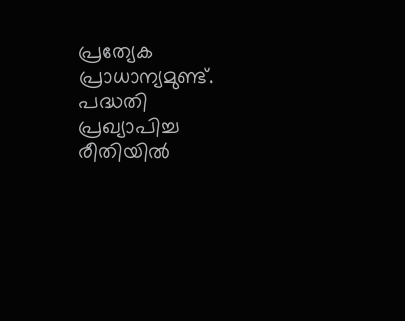പ്രത്യേക പ്രാധാന്യമുണ്ട്. പദ്ധതി പ്രഖ്യാപിച്ച രീതിയിൽ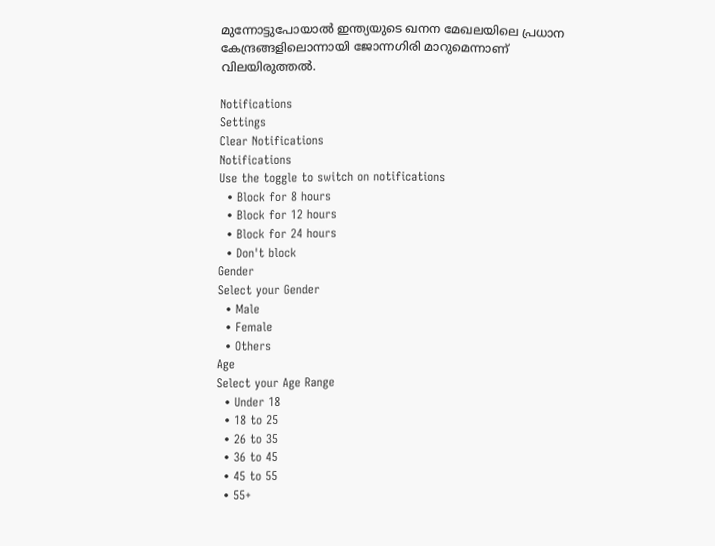മുന്നോട്ടുപോയാൽ ഇന്ത്യയുടെ ഖനന മേഖലയിലെ പ്രധാന കേന്ദ്രങ്ങളിലൊന്നായി ജോന്നഗിരി മാറുമെന്നാണ് വിലയിരുത്തൽ.

Notifications
Settings
Clear Notifications
Notifications
Use the toggle to switch on notifications
  • Block for 8 hours
  • Block for 12 hours
  • Block for 24 hours
  • Don't block
Gender
Select your Gender
  • Male
  • Female
  • Others
Age
Select your Age Range
  • Under 18
  • 18 to 25
  • 26 to 35
  • 36 to 45
  • 45 to 55
  • 55+